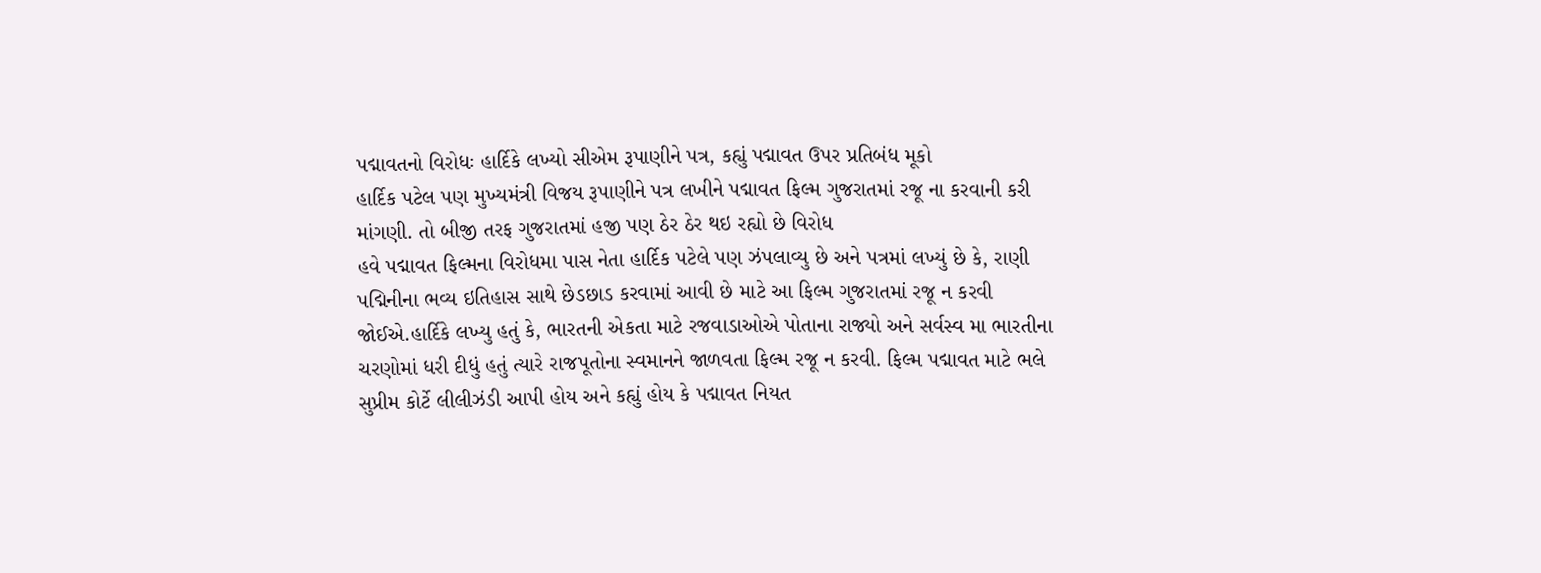પદ્માવતનો વિરોધઃ હાર્દિકે લખ્યો સીએમ રૂપાણીને પત્ર, કહ્યું પદ્માવત ઉપર પ્રતિબંધ મૂકો
હાર્દિક પટેલ પણ મુખ્યમંત્રી વિજય રૂપાણીને પત્ર લખીને પદ્માવત ફિલ્મ ગુજરાતમાં રજૂ ના કરવાની કરી માંગણી. તો બીજી તરફ ગુજરાતમાં હજી પણ ઠેર ઠેર થઇ રહ્યો છે વિરોધ
હવે પદ્માવત ફિલ્મના વિરોધમા પાસ નેતા હાર્દિક પટેલે પણ ઝંપલાવ્યુ છે અને પત્રમાં લખ્યું છે કે, રાણી પદ્મિનીના ભવ્ય ઇતિહાસ સાથે છેડછાડ કરવામાં આવી છે માટે આ ફિલ્મ ગુજરાતમાં રજૂ ન કરવી જોઈએ.હાર્દિકે લખ્યુ હતું કે, ભારતની એકતા માટે રજવાડાઓએ પોતાના રાજ્યો અને સર્વસ્વ મા ભારતીના ચરણોમાં ધરી દીધું હતું ત્યારે રાજપૂતોના સ્વમાનને જાળવતા ફિલ્મ રજૂ ન કરવી. ફિલ્મ પદ્માવત માટે ભલે સુપ્રીમ કોર્ટે લીલીઝંડી આપી હોય અને કહ્યું હોય કે પદ્માવત નિયત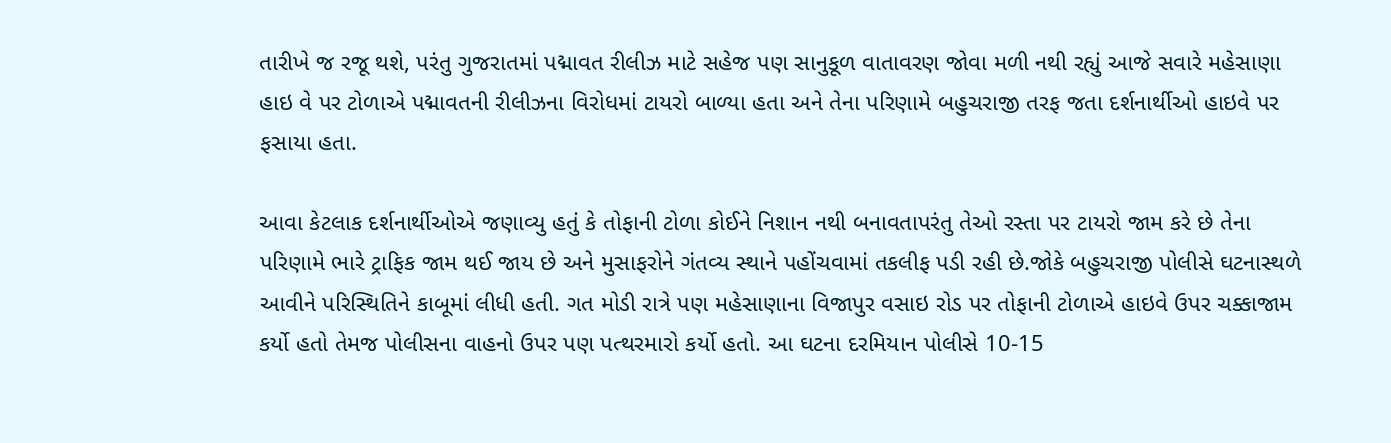તારીખે જ રજૂ થશે, પરંતુ ગુજરાતમાં પદ્માવત રીલીઝ માટે સહેજ પણ સાનુકૂળ વાતાવરણ જોવા મળી નથી રહ્યું આજે સવારે મહેસાણા હાઇ વે પર ટોળાએ પદ્માવતની રીલીઝના વિરોધમાં ટાયરો બાળ્યા હતા અને તેના પરિણામે બહુચરાજી તરફ જતા દર્શનાર્થીઓ હાઇવે પર ફસાયા હતા.

આવા કેટલાક દર્શનાર્થીઓએ જણાવ્યુ હતું કે તોફાની ટોળા કોઈને નિશાન નથી બનાવતાપરંતુ તેઓ રસ્તા પર ટાયરો જામ કરે છે તેના પરિણામે ભારે ટ્રાફિક જામ થઈ જાય છે અને મુસાફરોને ગંતવ્ય સ્થાને પહોંચવામાં તકલીફ પડી રહી છે.જોકે બહુચરાજી પોલીસે ઘટનાસ્થળે આવીને પરિસ્થિતિને કાબૂમાં લીધી હતી. ગત મોડી રાત્રે પણ મહેસાણાના વિજાપુર વસાઇ રોડ પર તોફાની ટોળાએ હાઇવે ઉપર ચક્કાજામ કર્યો હતો તેમજ પોલીસના વાહનો ઉપર પણ પત્થરમારો કર્યો હતો. આ ઘટના દરમિયાન પોલીસે 10-15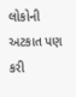લોકોની અટકાત પણ કરી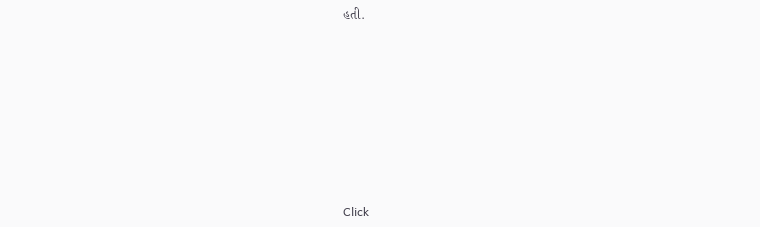હતી.












Click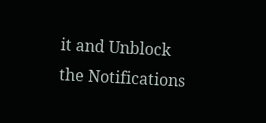it and Unblock the Notifications